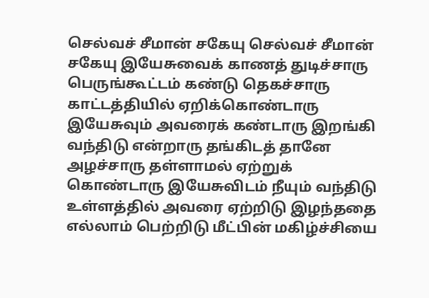செல்வச் சீமான் சகேயு செல்வச் சீமான் சகேயு இயேசுவைக் காணத் துடிச்சாரு பெருங்கூட்டம் கண்டு தெகச்சாரு காட்டத்தியில் ஏறிக்கொண்டாரு இயேசுவும் அவரைக் கண்டாரு இறங்கி வந்திடு என்றாரு தங்கிடத் தானே அழச்சாரு தள்ளாமல் ஏற்றுக் கொண்டாரு இயேசுவிடம் நீயும் வந்திடு உள்ளத்தில் அவரை ஏற்றிடு இழந்ததை எல்லாம் பெற்றிடு மீட்பின் மகிழ்ச்சியை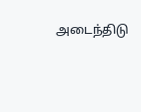அடைந்திடு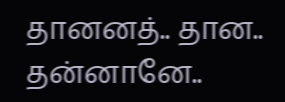தானனத்.. தான.. தன்னானே..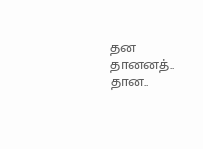தன தானனத்.. தான..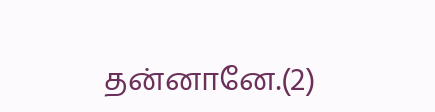தன்னானே.(2)